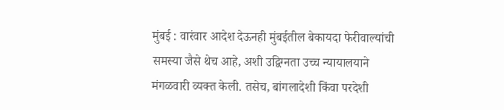मुंबई : वारंवार आदेश देऊनही मुंबईतील बेकायदा फेरीवाल्यांची समस्या जैसे थेच आहे, अशी उद्विग्नता उच्च न्यायालयाने मंगळवारी व्यक्त केली. तसेच, बांगलादेशी किंवा परदेशी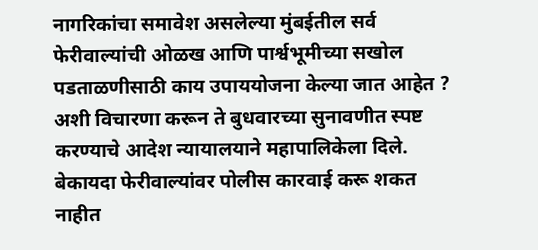नागरिकांचा समावेश असलेल्या मुंबईतील सर्व फेरीवाल्यांची ओळख आणि पार्श्वभूमीच्या सखोल पडताळणीसाठी काय उपाययोजना केल्या जात आहेत ? अशी विचारणा करून ते बुधवारच्या सुनावणीत स्पष्ट करण्याचे आदेश न्यायालयाने महापालिकेला दिले.
बेकायदा फेरीवाल्यांवर पोलीस कारवाई करू शकत नाहीत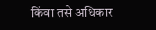किंवा तसे अधिकार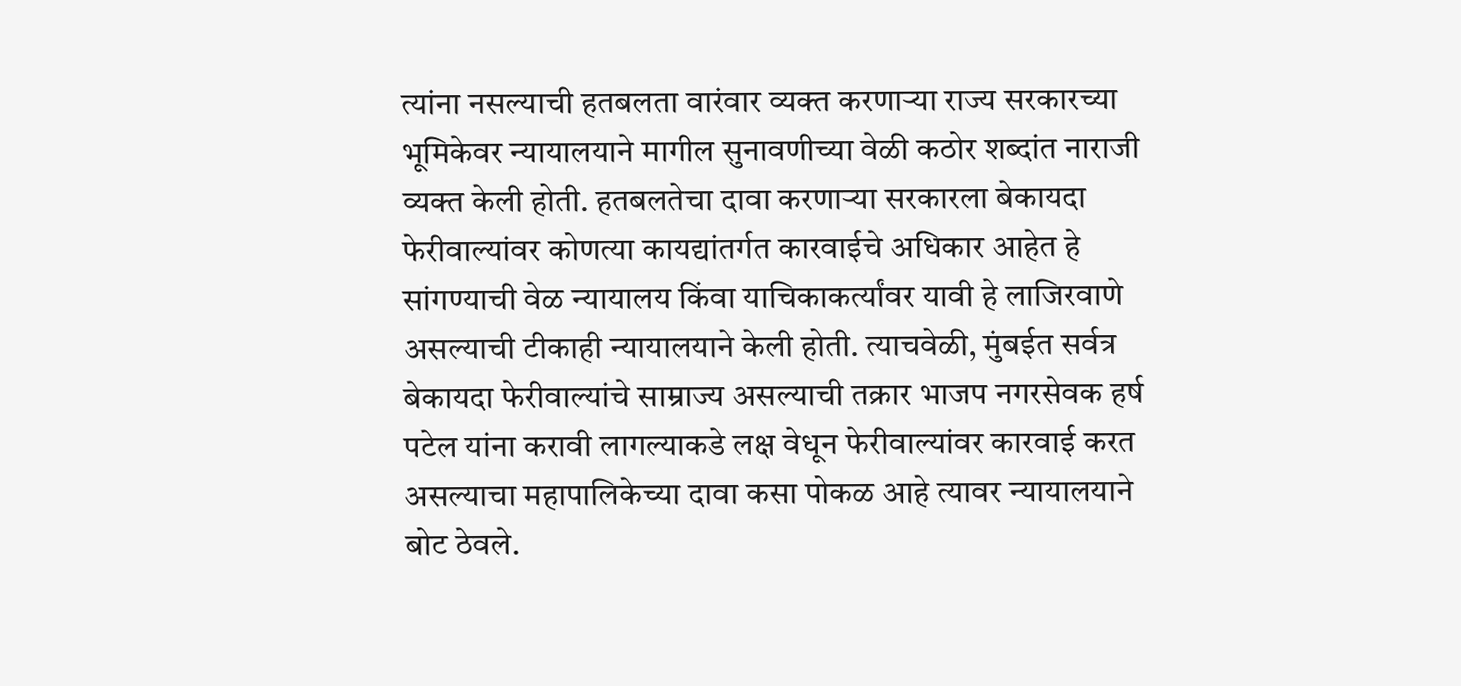त्यांना नसल्याची हतबलता वारंवार व्यक्त करणाऱ्या राज्य सरकारच्या भूमिकेवर न्यायालयाने मागील सुनावणीच्या वेळी कठोर शब्दांत नाराजी व्यक्त केली होती. हतबलतेचा दावा करणाऱ्या सरकारला बेकायदा फेरीवाल्यांवर कोणत्या कायद्यांतर्गत कारवाईचे अधिकार आहेत हे सांगण्याची वेळ न्यायालय किंवा याचिकाकर्त्यांवर यावी हे लाजिरवाणे असल्याची टीकाही न्यायालयाने केली होती. त्याचवेळी, मुंबईत सर्वत्र बेकायदा फेरीवाल्यांचे साम्राज्य असल्याची तक्रार भाजप नगरसेवक हर्ष पटेल यांना करावी लागल्याकडे लक्ष वेधून फेरीवाल्यांवर कारवाई करत असल्याचा महापालिकेच्या दावा कसा पोकळ आहे त्यावर न्यायालयाने बोट ठेवले.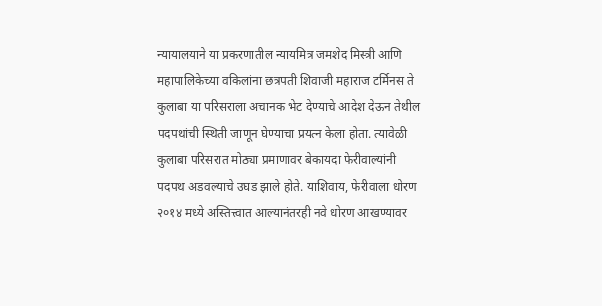न्यायालयाने या प्रकरणातील न्यायमित्र जमशेद मिस्त्री आणि महापालिकेच्या वकिलांना छत्रपती शिवाजी महाराज टर्मिनस ते कुलाबा या परिसराला अचानक भेट देण्याचे आदेश देऊन तेथील पदपथांची स्थिती जाणून घेण्याचा प्रयत्न केला होता. त्यावेळी कुलाबा परिसरात मोठ्या प्रमाणावर बेकायदा फेरीवाल्यांनी पदपथ अडवल्याचे उघड झाले होते. याशिवाय, फेरीवाला धोरण २०१४ मध्ये अस्तित्त्वात आल्यानंतरही नवे धोरण आखण्यावर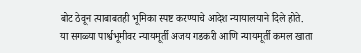बोट ठेवून त्याबाबतही भूमिका स्पष्ट करण्याचे आदेश न्यायालयाने दिले होते.
या सगळ्या पार्श्वभूमीवर न्यायमूर्ती अजय गडकरी आणि न्यायमूर्ती कमल खाता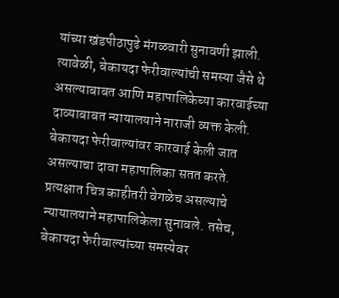यांच्या खंडपीठापुढे मंगळवारी सुनावणी झाली. त्यावेळी, बेकायदा फेरीवाल्यांची समस्या जैसे थे असल्याबाबत आणि महापालिकेच्या कारवाईच्या दाव्याबाबत न्यायालयाने नाराजी व्यक्त केली. बेकायदा फेरीवाल्यांवर कारवाई केली जात असल्याचा दावा महापालिका सतत करते. प्रत्यक्षात चित्र काहीतरी वेगळेच असल्याचे न्यायालयाने महापालिकेला सुनावले. तसेच, बेकायदा फेरीवाल्यांच्या समस्येवर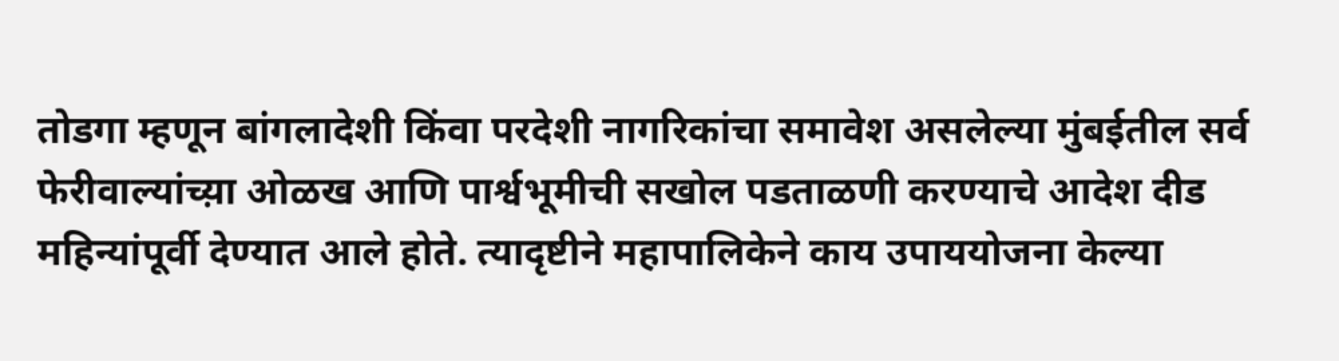तोडगा म्हणून बांगलादेशी किंवा परदेशी नागरिकांचा समावेश असलेल्या मुंबईतील सर्व फेरीवाल्यांच्य़ा ओळख आणि पार्श्वभूमीची सखोल पडताळणी करण्याचे आदेश दीड महिन्यांपूर्वी देण्यात आले होते. त्यादृष्टीने महापालिकेने काय उपाययोजना केल्या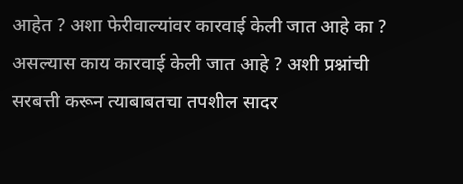आहेत ? अशा फेरीवाल्यांवर कारवाई केली जात आहे का ? असल्यास काय कारवाई केली जात आहे ? अशी प्रश्नांची सरबत्ती करून त्याबाबतचा तपशील सादर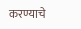करण्याचे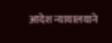आदेश न्यायालयाने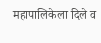महापालिकेला दिले व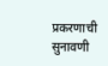प्रकरणाची सुनावणी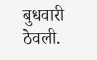बुधवारी ठेवली.